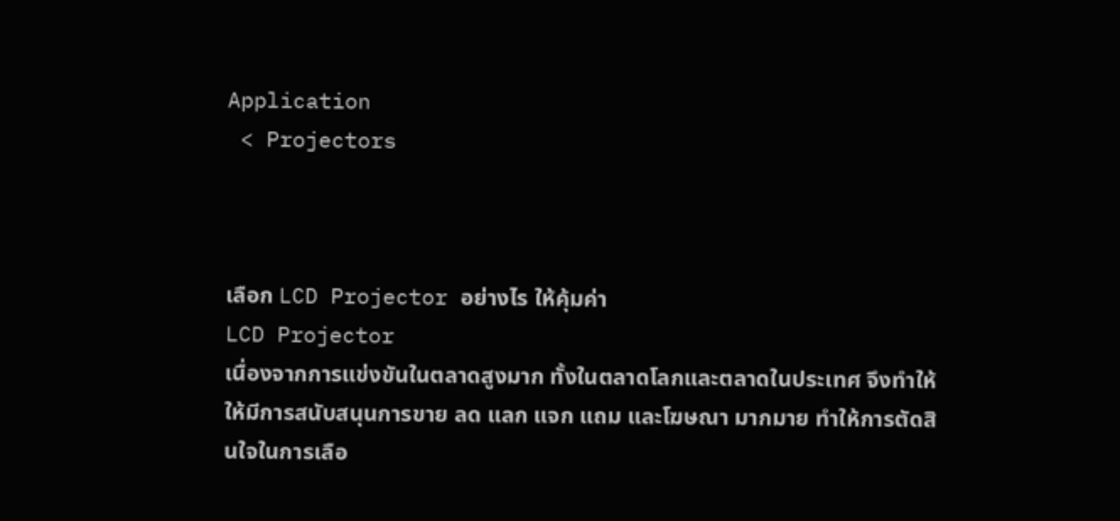Application
 < Projectors



เลือก LCD Projector อย่างไร ให้คุ้มค่า
LCD Projector
เนื่องจากการแข่งขันในตลาดสูงมาก ทั้งในตลาดโลกและตลาดในประเทศ จึงทำให้ให้มีการสนับสนุนการขาย ลด แลก แจก แถม และโฆษณา มากมาย ทำให้การตัดสินใจในการเลือ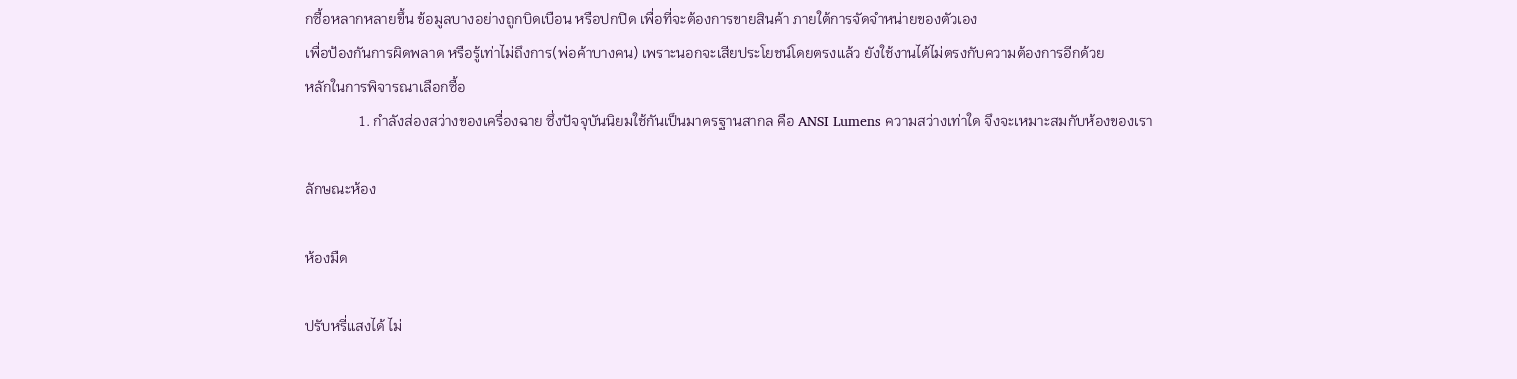กซื้อหลากหลายขึ้น ข้อมูลบางอย่างถูกบิดเบือน หรือปกปิด เพื่อที่จะต้องการขายสินค้า ภายใต้การจัดจำหน่ายของตัวเอง
เพื่อป้องกันการผิดพลาด หรือรู้เท่าไม่ถึงการ(พ่อค้าบางคน) เพราะนอกจะเสียประโยชน์โดยตรงแล้ว ยังใช้งานได้ไม่ตรงกับความต้องการอีกด้วย
หลักในการพิจารณาเลือกซื้อ
               1. กำลังส่องสว่างของเครื่องฉาย ซึ่งปัจจุบันนิยมใช้กันเป็นมาตรฐานสากล คือ ANSI Lumens ความสว่างเท่าใด จึงจะเหมาะสมกับห้องของเรา

ลักษณะห้อง

ห้องมืด

ปรับหรี่แสงได้ ไม่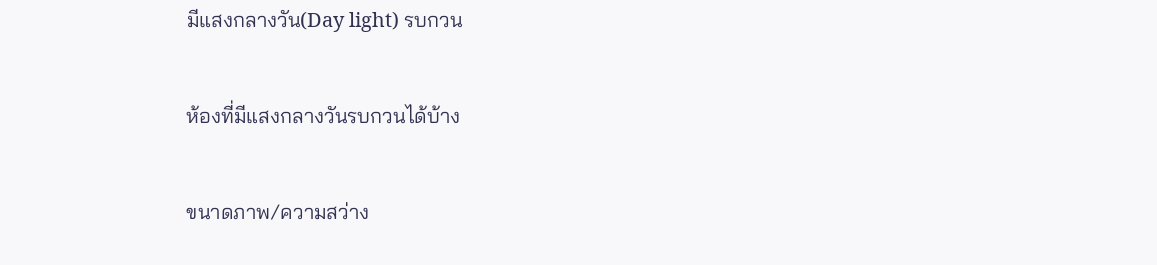มีแสงกลางวัน(Day light) รบกวน

ห้องที่มีแสงกลางวันรบกวนได้บ้าง

ขนาดภาพ/ความสว่าง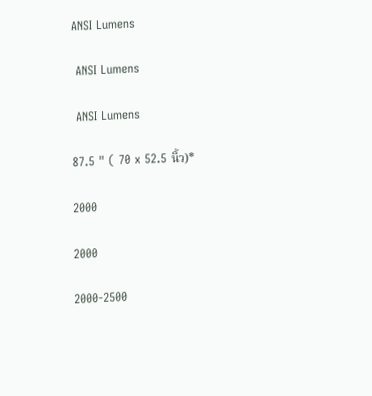ANSI Lumens

 ANSI Lumens

 ANSI Lumens

87.5 " ( 70 x 52.5 นิ้ว)*

2000

2000

2000-2500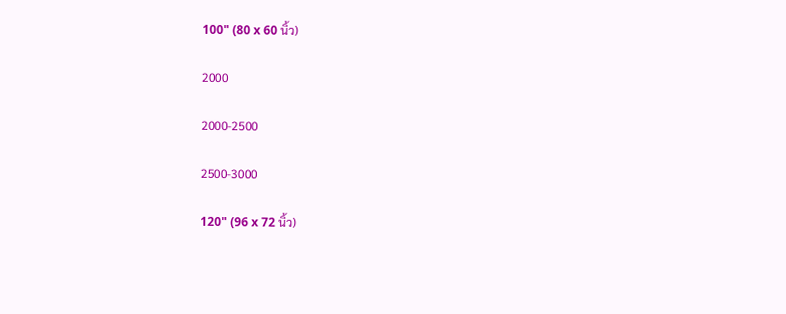100" (80 x 60 นิ้ว)

2000

2000-2500

2500-3000

120" (96 x 72 นิ้ว)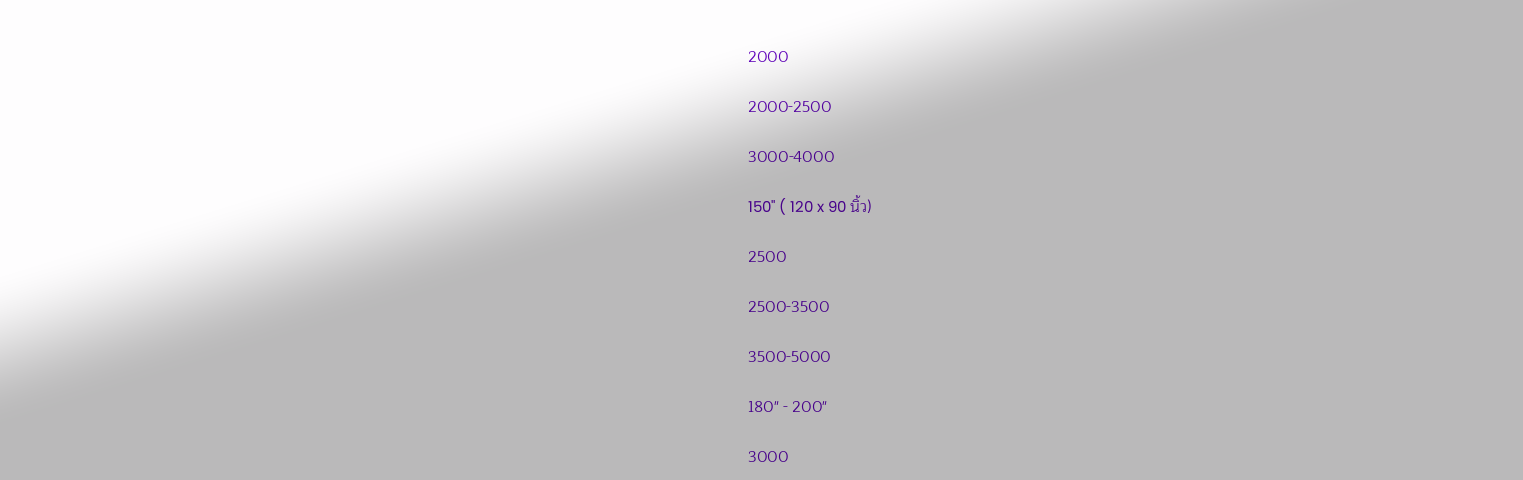2000

2000-2500

3000-4000

150" ( 120 x 90 นิ้ว)

2500

2500-3500

3500-5000

180" - 200"

3000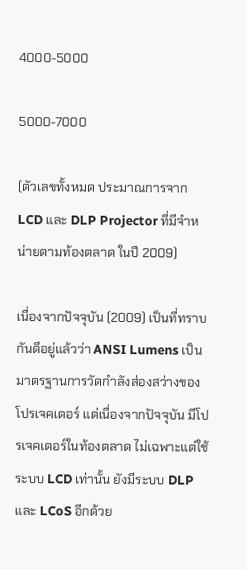4000-5000

5000-7000

(ตัวเลขทั้งหมด ประมาณการจาก LCD และ DLP Projector ที่มีจำหน่ายตามท้องตลาด ในปี 2009)

เนื่องจากปัจจุบัน (2009) เป็นที่ทราบกันดีอยู่แล้วว่า ANSI Lumens เป็นมาตรฐานการวัดกำลังส่องสว่างของโปรเจคเตอร์ แต่เนื่องจากปัจจุบัน มีโปรเจคเตอร์ในท้องตลาด ไม่เฉพาะแต่ใช้ระบบ LCD เท่านั้น ยังมีระบบ DLP และ LCoS อีกด้วย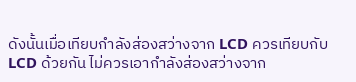ดังนั้นเมื่อเทียบกำลังส่องสว่างจาก LCD ควรเทียบกับ LCD ด้วยกัน ไม่ควรเอากำลังส่องสว่างจาก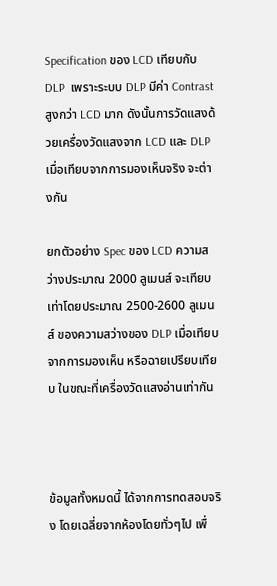Specification ของ LCD เทียบกับ DLP  เพราะระบบ DLP มีค่า Contrast สูงกว่า LCD มาก ดังนั้นการวัดแสงด้วยเครื่องวัดแสงจาก LCD และ DLP เมื่อเทียบจากการมองเห็นจริง จะต่างกัน

ยกตัวอย่าง Spec ของ LCD ความสว่างประมาณ 2000 ลูเมนส์ จะเทียบเท่าโดยประมาณ 2500-2600 ลูเมนส์ ของความสว่างของ DLP เมื่อเทียบจากการมองเห็น หรือฉายเปรียบเทียบ ในขณะที่เครื่องวัดแสงอ่านเท่ากัน



ข้อมูลทั้งหมดนี้ ได้จากการทดสอบจริง โดยเฉลี่ยจากห้องโดยทั่วๆไป เพื่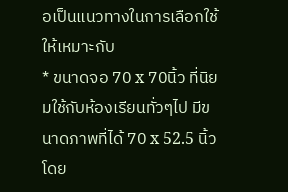อเป็นแนวทางในการเลือกใช้ให้เหมาะกับ
* ขนาดจอ 70 x 70นิ้ว ที่นิยมใช้กับห้องเรียนทั่วๆไป มีขนาดภาพที่ได้ 70 x 52.5 นิ้ว โดย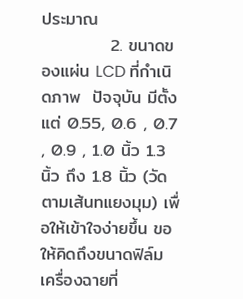ประมาณ
           2. ขนาดของแผ่น LCD ที่กำเนิดภาพ  ปัจจุบัน มีตั้งแต่ 0.55, 0.6 , 0.7 , 0.9 , 1.0 นิ้ว 1.3 นิ้ว ถึง 1.8 นิ้ว (วัดตามเส้นทแยงมุม) เพื่อให้เข้าใจง่ายขึ้น ขอให้คิดถึงขนาดฟิล์ม  เครื่องฉายที่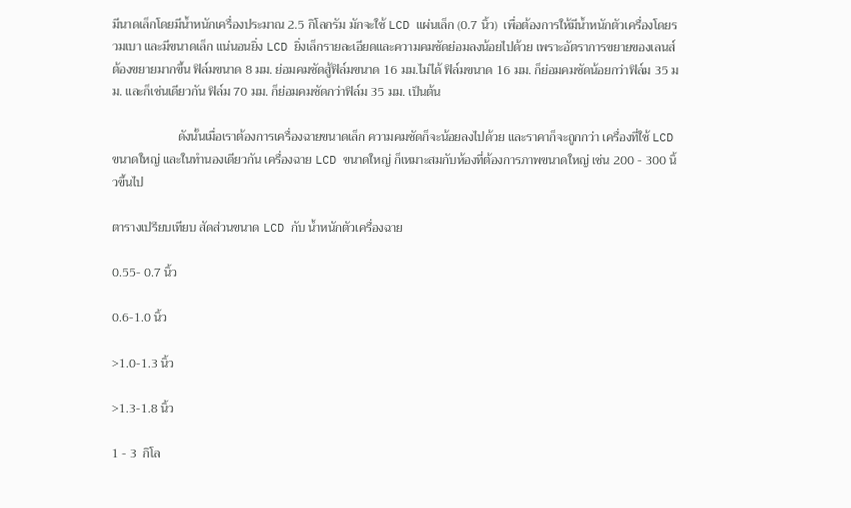มีนาดเล็กโดยมีน้ำหนักเครื่องประมาณ 2.5 กิโลกรัม มักจะใช้ LCD แผ่นเล็ก (0.7 นิ้ว)  เพื่อต้องการให้มีน้ำหนักตัวเครื่องโดยรวมเบา และมีขนาดเล็ก แน่นอนยิ่ง LCD ยิ่งเล็กรายละเอียดและความคมชัดย่อมลงน้อยไปด้วย เพราะอัตราการขยายของเลนส์ ต้องขยายมากขึ้น ฟิล์มขนาด 8 มม. ย่อมคมชัดสู้ฟิล์มขนาด 16 มม.ไม่ได้ ฟิล์มขนาด 16 มม. ก็ย่อมคมชัดน้อยกว่าฟิล์ม 35 มม. และก็เช่นเดียวกัน ฟิล์ม 70 มม. ก็ย่อมคมชัดกว่าฟิล์ม 35 มม. เป็นต้น

                     ดังนั้นเมื่อเราต้องการเครื่องฉายขนาดเล็ก ความคมชัดก็จะน้อยลงไปด้วย และราคาก็จะถูกกว่า เครื่องที่ใช้ LCD ขนาดใหญ่ และในทำนองเดียวกัน เครื่องฉาย LCD ขนาดใหญ่ ก็เหมาะสมกับห้องที่ต้องการภาพขนาดใหญ่ เช่น 200 - 300 นิ้วขึ้นไป

ตารางเปรียบเทียบ สัดส่วนขนาด LCD กับ น้ำหนักตัวเครื่องฉาย

0.55- 0.7 นิ้ว

0.6-1.0 นิ้ว

>1.0-1.3 นิ้ว

>1.3-1.8 นิ้ว

1 - 3  กิโล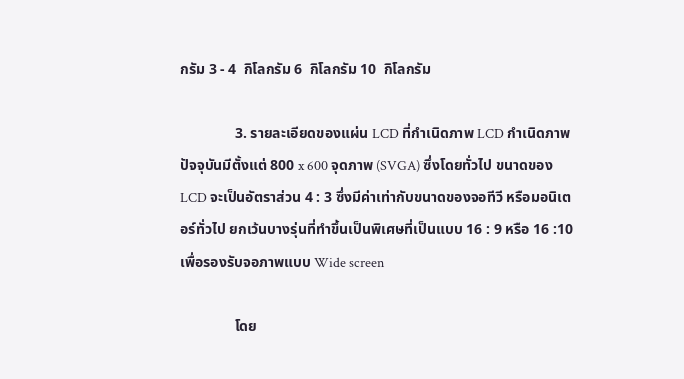กรัม 3 - 4  กิโลกรัม 6  กิโลกรัม 10  กิโลกรัม

               3. รายละเอียดของแผ่น LCD ที่กำเนิดภาพ LCD กำเนิดภาพ ปัจจุบันมีตั้งแต่ 800 x 600 จุดภาพ (SVGA) ซึ่งโดยทั่วไป ขนาดของ LCD จะเป็นอัตราส่วน 4 : 3 ซึ่งมีค่าเท่ากับขนาดของจอทีวี หรือมอนิเตอร์ทั่วไป ยกเว้นบางรุ่นที่ทำขึ้นเป็นพิเศษที่เป็นแบบ 16 : 9 หรือ 16 :10 เพื่อรองรับจอภาพแบบ Wide screen

               โดย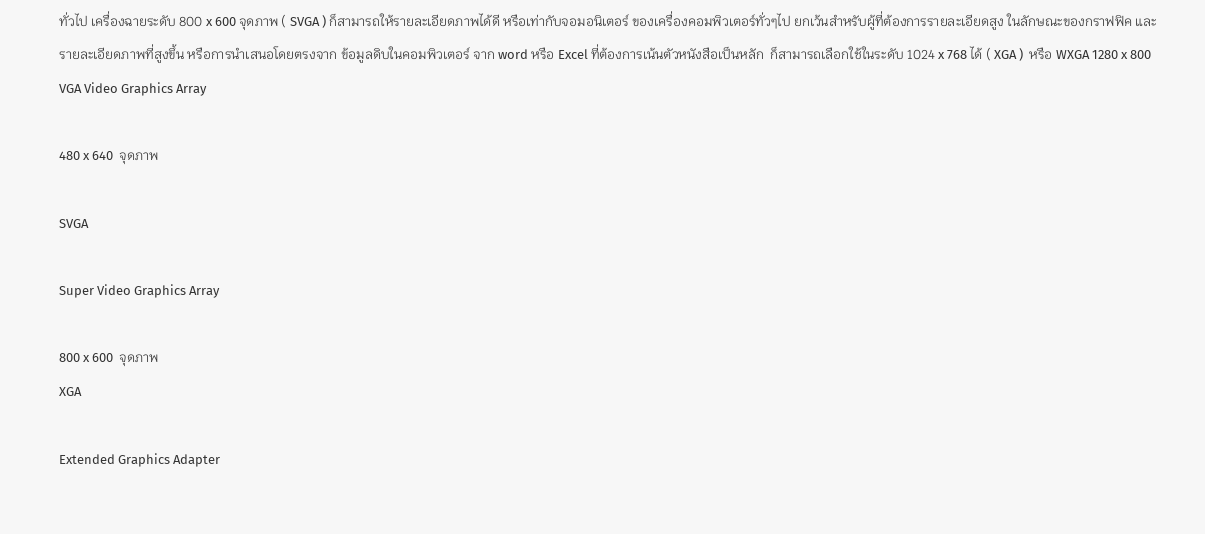ทั่วไป เครื่องฉายระดับ 800 x 600 จุดภาพ ( SVGA ) ก็สามารถให้รายละเอียดภาพได้ดี หรือเท่ากับจอมอนิเตอร์ ของเครื่องคอมพิวเตอร์ทั่วๆไป ยกเว้นสำหรับผู้ที่ต้องการรายละเอียดสูง ในลักษณะของกราฟฟิค และรายละเอียดภาพที่สูงขึ้น หรือการนำเสนอโดยตรงจาก ข้อมูลดิบในคอมพิวเตอร์ จาก word หรือ Excel ที่ต้องการเน้นตัวหนังสือเป็นหลัก  ก็สามารถเลือกใช้ในระดับ 1024 x 768 ได้ ( XGA )  หรือ WXGA 1280 x 800
VGA Video Graphics Array

480 x 640  จุดภาพ

SVGA

Super Video Graphics Array

800 x 600  จุดภาพ
XGA

Extended Graphics Adapter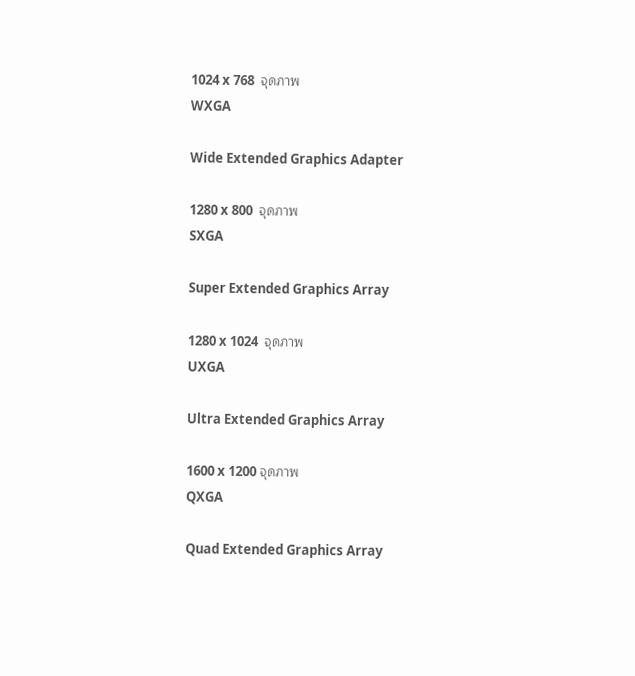1024 x 768  จุดภาพ
WXGA

Wide Extended Graphics Adapter

1280 x 800  จุดภาพ
SXGA

Super Extended Graphics Array

1280 x 1024  จุดภาพ
UXGA

Ultra Extended Graphics Array

1600 x 1200 จุดภาพ
QXGA

Quad Extended Graphics Array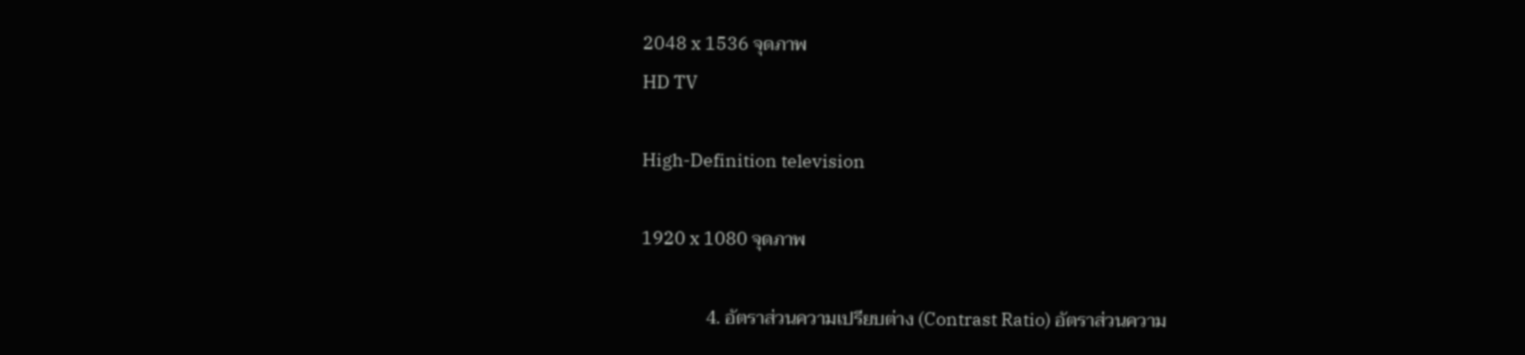2048 x 1536 จุดภาพ
HD TV

High-Definition television

1920 x 1080 จุดภาพ

              4. อัตราส่วนความเปรียบต่าง (Contrast Ratio) อัตราส่วนความ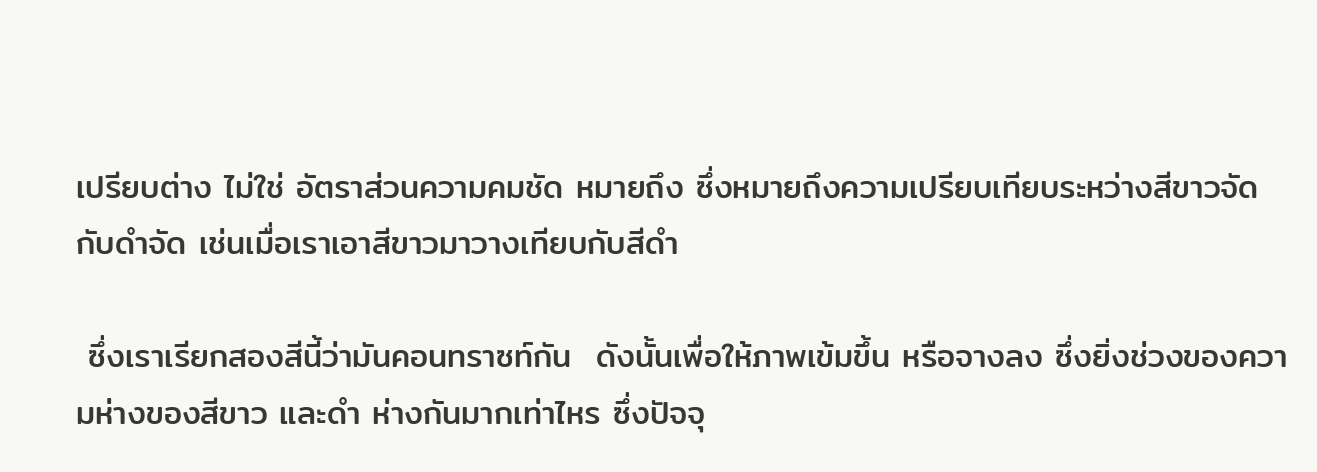เปรียบต่าง ไม่ใช่ อัตราส่วนความคมชัด หมายถึง ซึ่งหมายถึงความเปรียบเทียบระหว่างสีขาวจัด กับดำจัด เช่นเมื่อเราเอาสีขาวมาวางเทียบกับสีดำ

 ซึ่งเราเรียกสองสีนี้ว่ามันคอนทราซท์กัน  ดังนั้นเพื่อให้ภาพเข้มขึ้น หรือจางลง ซึ่งยิ่งช่วงของความห่างของสีขาว และดำ ห่างกันมากเท่าไหร ซึ่งปัจจุ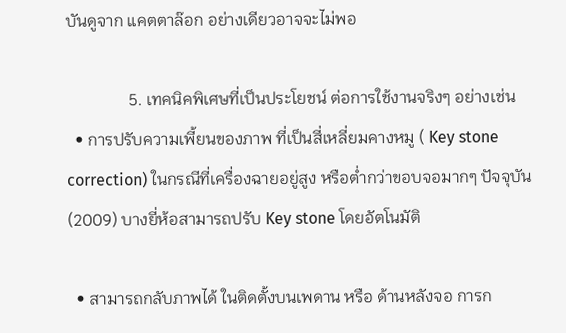บันดูจาก แคตตาล๊อก อย่างเดียวอาจจะไม่พอ

               5. เทคนิคพิเศษที่เป็นประโยชน์ ต่อการใช้งานจริงๆ อย่างเช่น
  • การปรับความเพี้ยนของภาพ ที่เป็นสี่เหลี่ยมคางหมู ( Key stone correction) ในกรณีที่เครื่องฉายอยู่สูง หรือต่ำกว่าขอบจอมากๆ ปัจจุบัน(2009) บางยี่ห้อสามารถปรับ Key stone โดยอัตโนมัติ

  • สามารถกลับภาพได้ ในติดตั้งบนเพดาน หรือ ด้านหลังจอ การก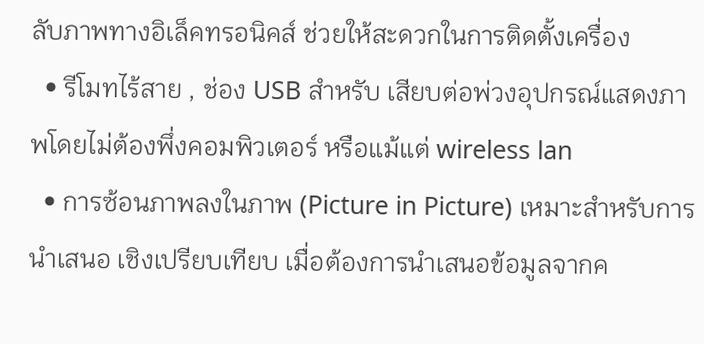ลับภาพทางอิเล็คทรอนิคส์ ช่วยให้สะดวกในการติดตั้งเครื่อง
  • รีโมทไร้สาย , ช่อง USB สำหรับ เสียบต่อพ่วงอุปกรณ์แสดงภาพโดยไม่ต้องพึ่งคอมพิวเตอร์ หรือแม้แต่ wireless lan
  • การซ้อนภาพลงในภาพ (Picture in Picture) เหมาะสำหรับการนำเสนอ เชิงเปรียบเทียบ เมื่อต้องการนำเสนอข้อมูลจากค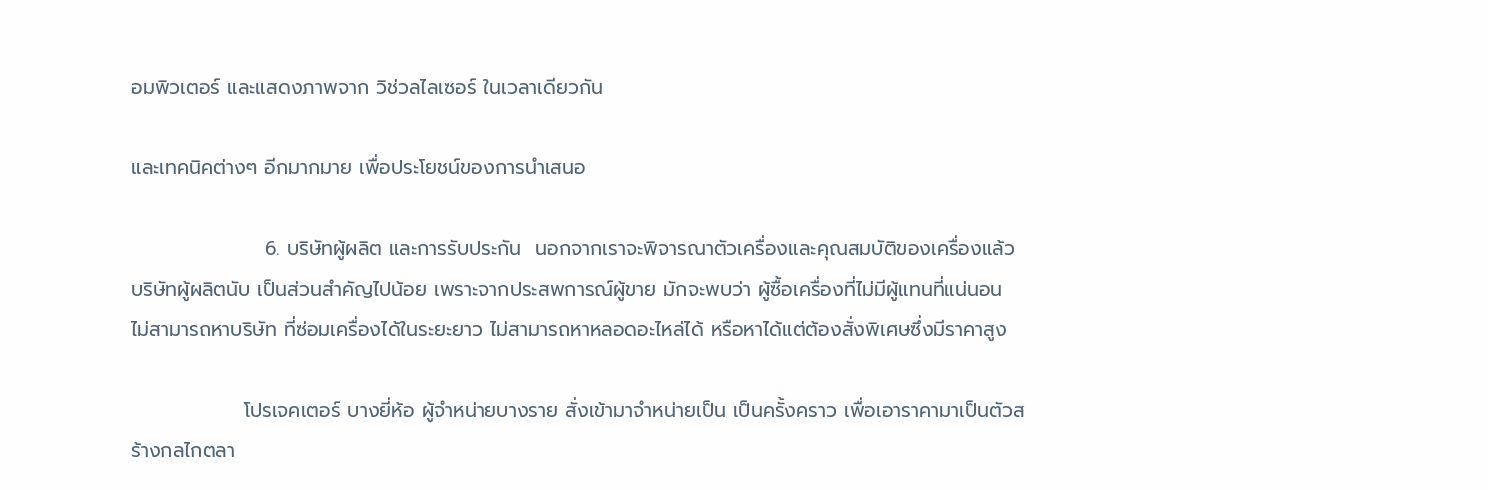อมพิวเตอร์ และแสดงภาพจาก วิช่วลไลเซอร์ ในเวลาเดียวกัน

และเทคนิคต่างๆ อีกมากมาย เพื่อประโยชน์ของการนำเสนอ

                   6. บริษัทผู้ผลิต และการรับประกัน  นอกจากเราจะพิจารณาตัวเครื่องและคุณสมบัติของเครื่องแล้ว บริษัทผู้ผลิตนับ เป็นส่วนสำคัญไปน้อย เพราะจากประสพการณ์ผู้ขาย มักจะพบว่า ผู้ซื้อเครื่องที่ไม่มีผู้แทนที่แน่นอน ไม่สามารถหาบริษัท ที่ซ่อมเครื่องได้ในระยะยาว ไม่สามารถหาหลอดอะไหล่ได้ หรือหาได้แต่ต้องสั่งพิเศษซึ่งมีราคาสูง

                โปรเจคเตอร์ บางยี่ห้อ ผู้จำหน่ายบางราย สั่งเข้ามาจำหน่ายเป็น เป็นครั้งคราว เพื่อเอาราคามาเป็นตัวสร้างกลไกตลา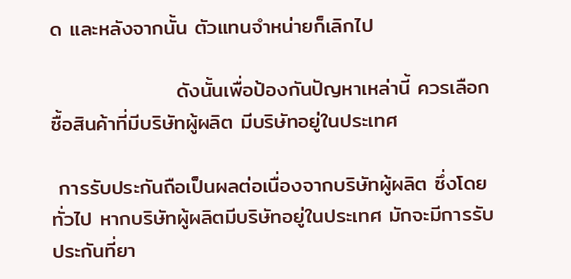ด และหลังจากนั้น ตัวแทนจำหน่ายก็เลิกไป

                 ดังนั้นเพื่อป้องกันปัญหาเหล่านี้ ควรเลือกซื้อสินค้าที่มีบริษัทผู้ผลิต มีบริษัทอยู่ในประเทศ

 การรับประกันถือเป็นผลต่อเนื่องจากบริษัทผู้ผลิต ซึ่งโดยทั่วไป หากบริษัทผู้ผลิตมีบริษัทอยู่ในประเทศ มักจะมีการรับประกันที่ยา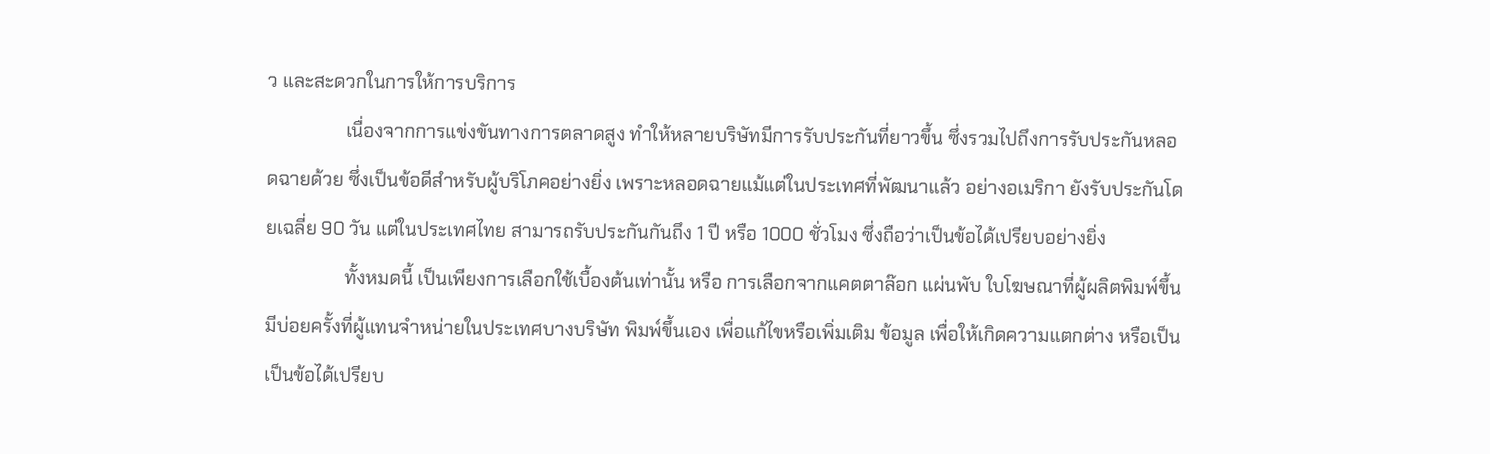ว และสะดวกในการให้การบริการ
                 เนื่องจากการแข่งขันทางการตลาดสูง ทำให้หลายบริษัทมีการรับประกันที่ยาวขึ้น ซึ่งรวมไปถึงการรับประกันหลอดฉายด้วย ซึ่งเป็นข้อดีสำหรับผู้บริโภคอย่างยิ่ง เพราะหลอดฉายแม้แต่ในประเทศที่พัฒนาแล้ว อย่างอเมริกา ยังรับประกันโดยเฉลี่ย 90 วัน แต่ในประเทศไทย สามารถรับประกันกันถึง 1 ปี หรือ 1000 ชั่วโมง ซึ่งถือว่าเป็นข้อได้เปรียบอย่างยิ่ง
                 ทั้งหมดนี้ เป็นเพียงการเลือกใช้เบื้องต้นเท่านั้น หรือ การเลือกจากแคตตาล๊อก แผ่นพับ ใบโฆษณาที่ผู้ผลิตพิมพ์ขึ้น  มีบ่อยครั้งที่ผู้แทนจำหน่ายในประเทศบางบริษัท พิมพ์ขึ้นเอง เพื่อแก้ไขหรือเพิ่มเติม ข้อมูล เพื่อให้เกิดความแตกต่าง หรือเป็นเป็นข้อได้เปรียบ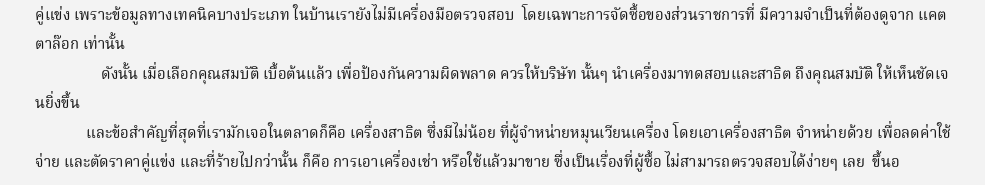คู่แข่ง เพราะข้อมูลทางเทคนิคบางประเภท ในบ้านเรายังไม่มีเครื่องมือตรวจสอบ  โดยเฉพาะการจัดซื้อของส่วนราชการที่ มีความจำเป็นที่ต้องดูจาก แคตตาล๊อก เท่านั้น
                 ดังนั้น เมื่อเลือกคุณสมบัติ เบื้อต้นแล้ว เพื่อป้องกันความผิดพลาด ควรให้บริษัท นั้นๆ นำเครื่องมาทดสอบและสาธิต ถึงคุณสมบัติ ให้เห็นชัดเจนยิ่งขึ้น
             และข้อสำคัญที่สุดที่เรามักเจอในตลาดก็คือ เครื่องสาธิต ซึ่งมีไม่น้อย ที่ผู้จำหน่ายหมุนเวียนเครื่อง โดยเอาเครื่องสาธิต จำหน่ายด้วย เพื่อลดค่าใช้จ่าย และตัดราคาคู่แข่ง และที่ร้ายไปกว่านั้น ก็คือ การเอาเครื่องเช่า หรือใช้แล้วมาขาย ซึ่งเป็นเรื่องที่ผู้ซื้อ ไม่สามารถตรวจสอบได้ง่ายๆ เลย  ขึ้นอ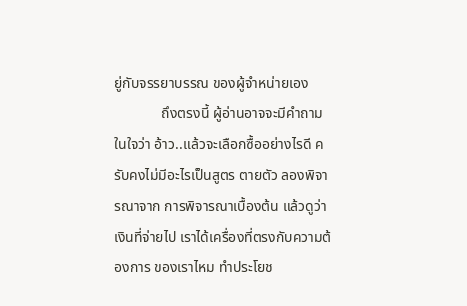ยู่กับจรรยาบรรณ ของผู้จำหน่ายเอง
             ถึงตรงนี้ ผู้อ่านอาจจะมีคำถามในใจว่า อ้าว..แล้วจะเลือกซื้ออย่างไรดี ครับคงไม่มีอะไรเป็นสูตร ตายตัว ลองพิจารณาจาก การพิจารณาเบื้องต้น แล้วดูว่าเงินที่จ่ายไป เราได้เครื่องที่ตรงกับความต้องการ ของเราไหม ทำประโยช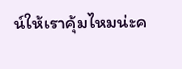น์ให้เราคุ้มไหมน่ะค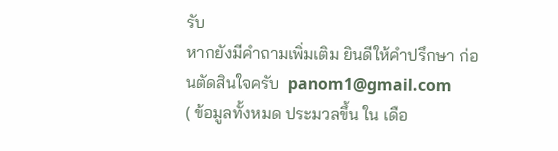รับ
หากยังมีคำถามเพิ่มเติม ยินดีให้คำปรึกษา ก่อนตัดสินใจครับ  panom1@gmail.com
( ข้อมูลทั้งหมด ประมวลขึ้น ใน เดือ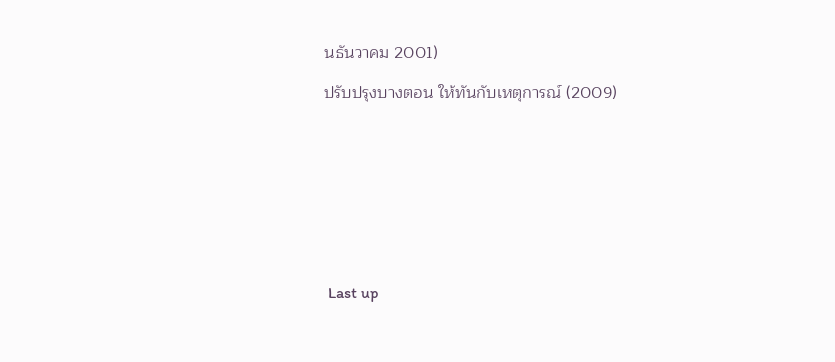นธันวาคม 2001)

ปรับปรุงบางตอน ให้ทันกับเหตุการณ์ (2009)









 Last up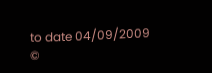to date 04/09/2009                                                                                        ©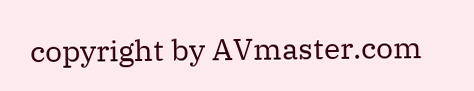copyright by AVmaster.com